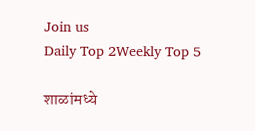Join us
Daily Top 2Weekly Top 5

शाळांमध्ये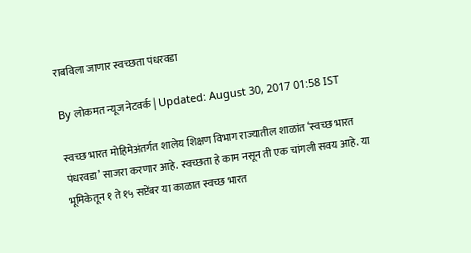राबविला जाणार स्वच्छता पंधरवडा

By लोकमत न्यूज नेटवर्क | Updated: August 30, 2017 01:58 IST

स्वच्छ भारत मोहिमेअंतर्गत शालेय शिक्षण विभाग राज्यातील शाळांत ‘स्वच्छ भारत पंधरवडा’ साजरा करणार आहे. स्वच्छता हे काम नसून ती एक चांगली सवय आहे. या भूमिकेतून १ ते १५ सप्टेंबर या काळात स्वच्छ भारत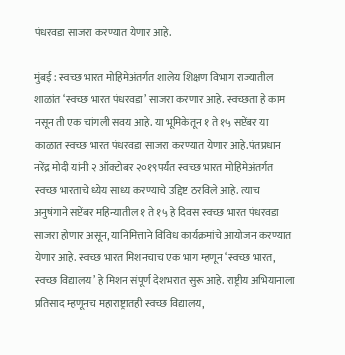पंधरवडा साजरा करण्यात येणार आहे.

मुंबई : स्वच्छ भारत मोहिमेअंतर्गत शालेय शिक्षण विभाग राज्यातील शाळांत ‘स्वच्छ भारत पंधरवडा’ साजरा करणार आहे. स्वच्छता हे काम नसून ती एक चांगली सवय आहे. या भूमिकेतून १ ते १५ सप्टेंबर या काळात स्वच्छ भारत पंधरवडा साजरा करण्यात येणार आहे.पंतप्रधान नरेंद्र मोदी यांनी २ ऑक्टोबर २०१९पर्यंत स्वच्छ भारत मोहिमेअंतर्गत स्वच्छ भारताचे ध्येय साध्य करण्याचे उद्दिष्ट ठरविले आहे. त्याच अनुषंगाने सप्टेंबर महिन्यातील १ ते १५ हे दिवस स्वच्छ भारत पंधरवडा साजरा होणार असून, यानिमित्ताने विविध कार्यक्रमांचे आयोजन करण्यात येणार आहे. स्वच्छ भारत मिशनचाच एक भाग म्हणून ‘स्वच्छ भारत, स्वच्छ विद्यालय’ हे मिशन संपूर्ण देशभरात सुरू आहे. राष्ट्रीय अभियानाला प्रतिसाद म्हणूनच महाराष्ट्रातही स्वच्छ विद्यालय,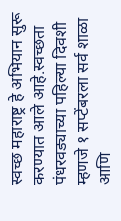स्वच्छ महाराष्ट्र हे अभियान सुरू करण्यात आले आहे.स्वच्छता पंधरवड्याच्या पहिल्या दिवशी म्हणजे १ सप्टेंबरला सर्व शाळा आणि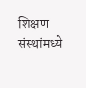शिक्षण संस्थांमध्ये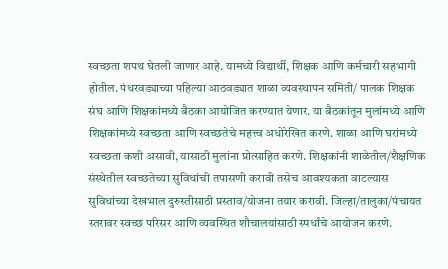स्वच्छता शपथ घेतली जाणार आहे. यामध्ये विद्यार्थी, शिक्षक आणि कर्मचारी सहभागी होतील. पंधरवड्याच्या पहिल्या आठवड्यात शाळा व्यवस्थापन समिती/ पालक शिक्षक संघ आणि शिक्षकांमध्ये बैठका आयोजित करण्यात येणार. या बैठकांतून मुलांमध्ये आणि शिक्षकांमध्ये स्वच्छता आणि स्वच्छतेचे महत्त्व अधोरेखित करणे. शाळा आणि घरांमध्ये स्वच्छता कशी असावी, यासाठी मुलांना प्रोत्साहित करणे. शिक्षकांनी शाळेतील/शैक्षणिक संस्थेतील स्वच्छतेच्या सुविधांची तपासणी करावी तसेच आवश्यकता वाटल्यास सुविधांच्या देखभाल दुरुस्तीसाठी प्रस्ताव/योजना तयार करावी. जिल्हा/तालुका/पंचायत स्तरावर स्वच्छ परिसर आणि व्यवस्थित शौचालयांसाठी स्पर्धांचे आयोजन करणे.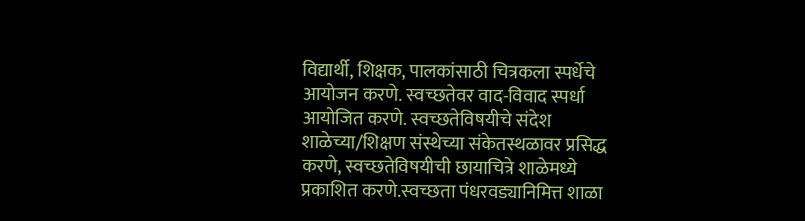विद्यार्थी, शिक्षक, पालकांसाठी चित्रकला स्पर्धेचे आयोजन करणे. स्वच्छतेवर वाद-विवाद स्पर्धा आयोजित करणे. स्वच्छतेविषयीचे संदेश शाळेच्या/शिक्षण संस्थेच्या संकेतस्थळावर प्रसिद्ध करणे, स्वच्छतेविषयीची छायाचित्रे शाळेमध्ये प्रकाशित करणे.स्वच्छता पंधरवड्यानिमित्त शाळा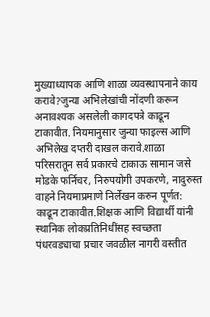मुख्याध्यापक आणि शाळा व्यवस्थापनाने काय करावे?जुन्या अभिलेखांची नोंदणी करून अनावश्यक असलेली कागदपत्रे काढून टाकावीत. नियमानुसार जुन्या फाइल्स आणि अभिलेख दप्तरी दाखल करावे.शाळा परिसरातून सर्व प्रकारचे टाकाऊ सामान जसे मोडके फर्निचर, निरुपयोगी उपकरणे, नादुरुस्त वाहने नियमाप्रमाणे निर्लेखन करुन पूर्णत: काढून टाकावीत.शिक्षक आणि विद्यार्थी यांनी स्थानिक लोकप्रतिनिधींसह स्वच्छता पंधरवड्याचा प्रचार जवळील नागरी वस्तीत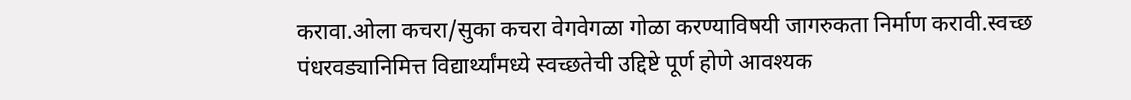करावा.ओला कचरा/सुका कचरा वेगवेगळा गोळा करण्याविषयी जागरुकता निर्माण करावी.स्वच्छ पंधरवड्यानिमित्त विद्यार्थ्यांमध्ये स्वच्छतेची उद्दिष्टे पूर्ण होणे आवश्यक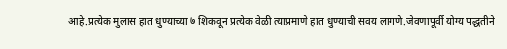आहे.प्रत्येक मुलास हात धुण्याच्या ७ शिकवून प्रत्येक वेळी त्याप्रमाणे हात धुण्याची सवय लागणे.जेवणापूर्वी योग्य पद्धतीने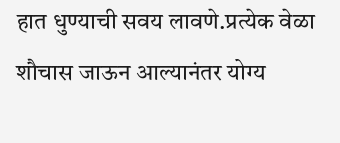हात धुण्याची सवय लावणे.प्रत्येक वेळा शौचास जाऊन आल्यानंतर योग्य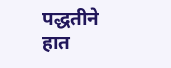पद्धतीने हात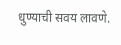धुण्याची सवय लावणे.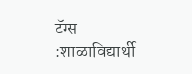टॅग्स :शाळाविद्यार्थी